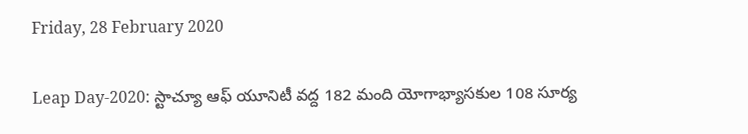Friday, 28 February 2020

Leap Day-2020: స్టాచ్యూ ఆఫ్ యూనిటీ వద్ద 182 మంది యోగాభ్యాసకుల 108 సూర్య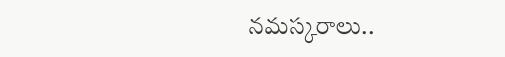నమస్కరాలు..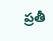ప్రతీ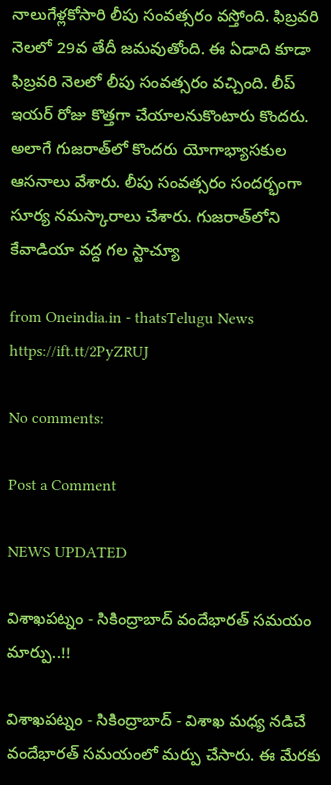నాలుగేళ్లకోసారి లీపు సంవత్సరం వస్తోంది. ఫిబ్రవరి నెలలో 29వ తేదీ జమవుతోంది. ఈ ఏడాది కూడా ఫిబ్రవరి నెలలో లీపు సంవత్సరం వచ్చింది. లీప్ ఇయర్ రోజు కొత్తగా చేయాలనుకొంటారు కొందరు. అలాగే గుజరాత్‌లో కొందరు యోగాభ్యాసకుల ఆసనాలు వేశారు. లీపు సంవత్సరం సందర్భంగా సూర్య నమస్కారాలు చేశారు. గుజరాత్‌లోని కేవాడియా వద్ద గల స్టాచ్యూ

from Oneindia.in - thatsTelugu News https://ift.tt/2PyZRUJ

No comments:

Post a Comment

NEWS UPDATED

విశాఖపట్నం - సికింద్రాబాద్ వందేభారత్ సమయం మార్పు..!!

విశాఖపట్నం - సికింద్రాబాద్ - విశాఖ మధ్య నడిచే వందేభారత్ సమయంలో మర్పు చేసారు. ఈ మేరకు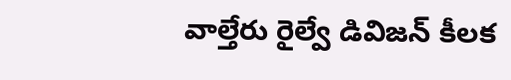వాల్తేరు రైల్వే డివిజన్ కీలక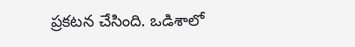ప్రకటన చేసింది. ఒడిశాలో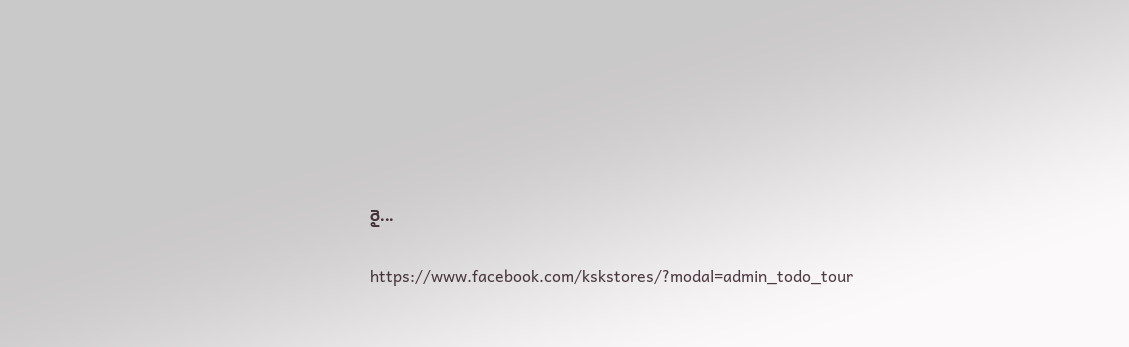రై...

https://www.facebook.com/kskstores/?modal=admin_todo_tour